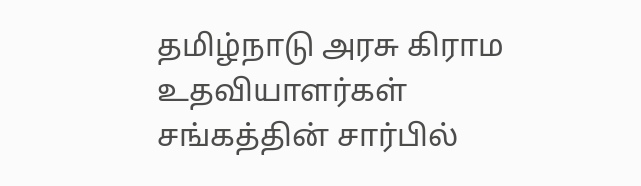தமிழ்நாடு அரசு கிராம உதவியாளர்கள் சங்கத்தின் சார்பில்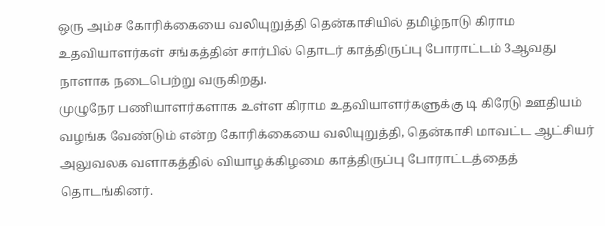ஒரு அம்ச கோரிக்கையை வலியுறுத்தி தென்காசியில் தமிழ்நாடு கிராம உதவியாளர்கள் சங்கத்தின் சார்பில் தொடர் காத்திருப்பு போராட்டம் 3ஆவது நாளாக நடைபெற்று வருகிறது.
முழுநேர பணியாளர்களாக உள்ள கிராம உதவியாளர்களுக்கு டி கிரேடு ஊதியம் வழங்க வேண்டும் என்ற கோரிக்கையை வலியுறுத்தி, தென்காசி மாவட்ட ஆட்சியர் அலுவலக வளாகத்தில் வியாழக்கிழமை காத்திருப்பு போராட்டத்தைத் தொடங்கினர்.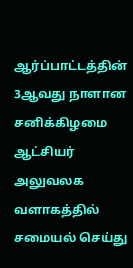ஆர்ப்பாட்டத்தின் 3ஆவது நாளான சனிக்கிழமை ஆட்சியர் அலுவலக வளாகத்தில் சமையல் செய்து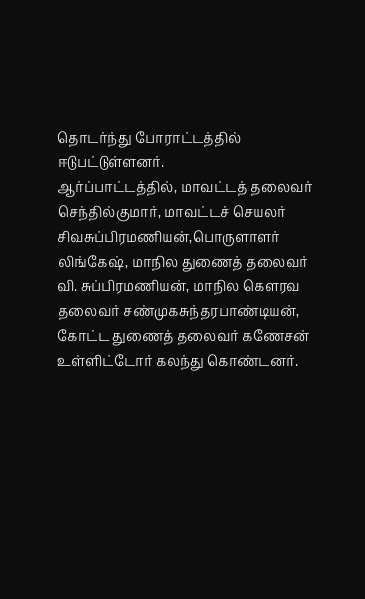தொடர்ந்து போராட்டத்தில் ஈடுபட்டுள்ளனர்.
ஆர்ப்பாட்டத்தில், மாவட்டத் தலைவர் செந்தில்குமார், மாவட்டச் செயலர் சிவசுப்பிரமணியன்,பொருளாளர் லிங்கேஷ், மாநில துணைத் தலைவர் வி. சுப்பிரமணியன், மாநில கௌரவ தலைவர் சண்முகசுந்தரபாண்டியன், கோட்ட துணைத் தலைவர் கணேசன் உள்ளிட்டோர் கலந்து கொண்டனர்.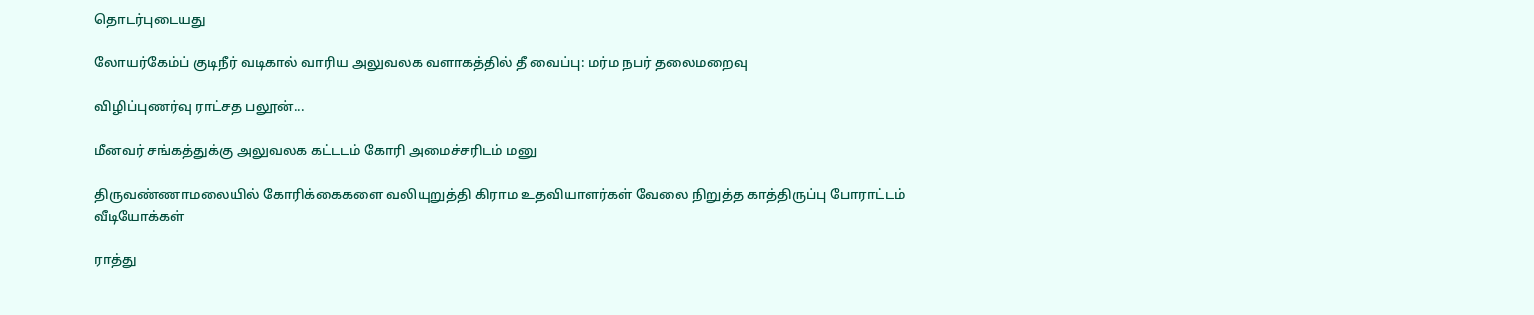தொடர்புடையது

லோயர்கேம்ப் குடிநீர் வடிகால் வாரிய அலுவலக வளாகத்தில் தீ வைப்பு: மர்ம நபர் தலைமறைவு

விழிப்புணர்வு ராட்சத பலூன்...

மீனவர் சங்கத்துக்கு அலுவலக கட்டடம் கோரி அமைச்சரிடம் மனு

திருவண்ணாமலையில் கோரிக்கைகளை வலியுறுத்தி கிராம உதவியாளர்கள் வேலை நிறுத்த காத்திருப்பு போராட்டம்
வீடியோக்கள்

ராத்து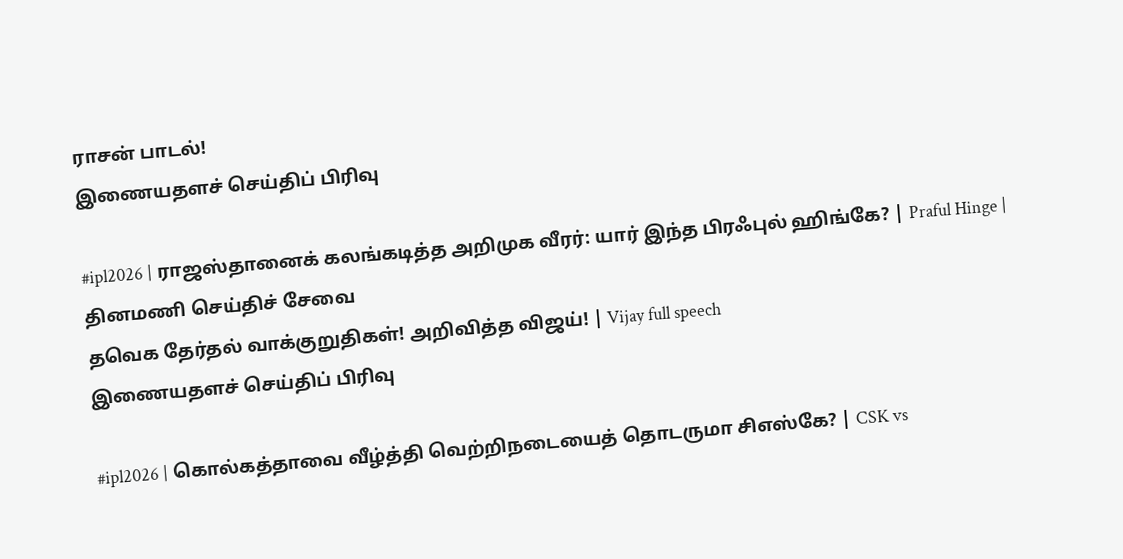ராசன் பாடல்!
இணையதளச் செய்திப் பிரிவு

#ipl2026 | ராஜஸ்தானைக் கலங்கடித்த அறிமுக வீரர்: யார் இந்த பிரஃபுல் ஹிங்கே? | Praful Hinge |
தினமணி செய்திச் சேவை
தவெக தேர்தல் வாக்குறுதிகள்! அறிவித்த விஜய்! | Vijay full speech
இணையதளச் செய்திப் பிரிவு

#ipl2026 | கொல்கத்தாவை வீழ்த்தி வெற்றிநடையைத் தொடருமா சிஎஸ்கே? | CSK vs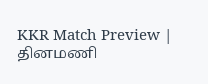KKR Match Preview |
தினமணி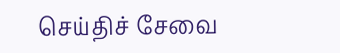செய்திச் சேவை